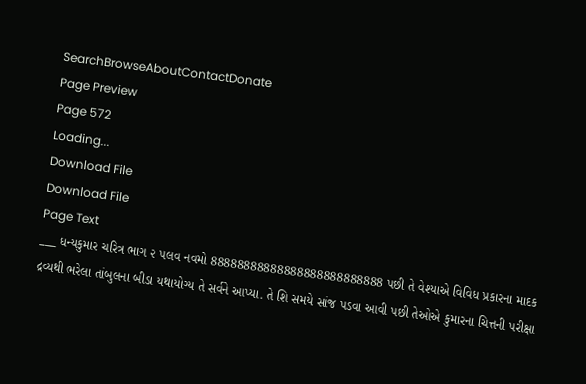SearchBrowseAboutContactDonate
Page Preview
Page 572
Loading...
Download File
Download File
Page Text
___ ધન્યકુમાર ચરિત્ર ભાગ ૨ ૫લવ નવમો 88888888888888888888888888 પછી તે વેશ્યાએ વિવિધ પ્રકારના માદક દ્રવ્યથી ભરેલા તાંબુલના બીડા યથાયોગ્ય તે સર્વને આપ્યા. તે શિ સમયે સાંજ પડવા આવી પછી તેઓએ કુમારના ચિત્તની પરીક્ષા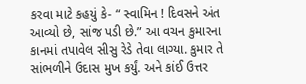કરવા માટે કહયું કે- “ સ્વામિન ! દિવસને અંત આવ્યો છે, સાંજ પડી છે.” આ વચન કુમારના કાનમાં તપાવેલ સીસુ રેડે તેવા લાગ્યા. કુમાર તે સાંભળીને ઉદાસ મુખ કર્યું. અને કાંઈ ઉત્તર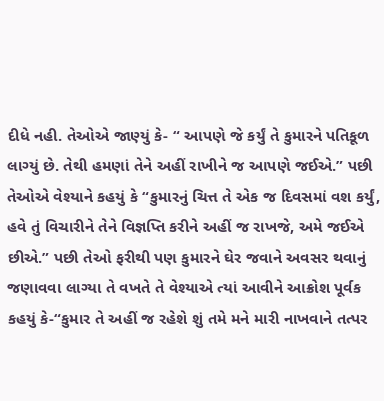દીધે નહી. તેઓએ જાણ્યું કે- “ આપણે જે કર્યું તે કુમારને પતિકૂળ લાગ્યું છે. તેથી હમણાં તેને અહીં રાખીને જ આપણે જઈએ.” પછી તેઓએ વેશ્યાને કહયું કે “કુમારનું ચિત્ત તે એક જ દિવસમાં વશ કર્યું, હવે તું વિચારીને તેને વિજ્ઞપ્તિ કરીને અહીં જ રાખજે, અમે જઈએ છીએ.” પછી તેઓ ફરીથી પણ કુમારને ઘેર જવાને અવસર થવાનું જણાવવા લાગ્યા તે વખતે તે વેશ્યાએ ત્યાં આવીને આક્રોશ પૂર્વક કહયું કે-“કુમાર તે અહીં જ રહેશે શું તમે મને મારી નાખવાને તત્પર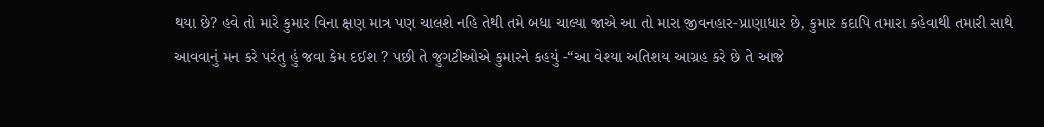થયા છે? હવે તો મારે કુમાર વિના ક્ષણ માત્ર પણ ચાલશે નહિ તેથી તમે બધા ચાલ્યા જાએ આ તો મારા જીવનહાર-પ્રાણાધાર છે, કુમાર કદાપિ તમારા કહેવાથી તમારી સાથે આવવાનું મન કરે પરંતુ હું જવા કેમ દઈશ ? પછી તે જુગટીઓએ કુમારને કહયું -“આ વેશ્યા અતિશય આગ્રહ કરે છે તે આજે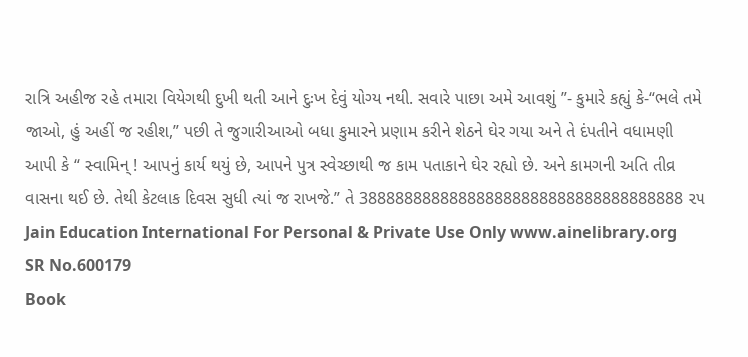રાત્રિ અહીજ રહે તમારા વિયેગથી દુખી થતી આને દુઃખ દેવું યોગ્ય નથી. સવારે પાછા અમે આવશું ”- કુમારે કહ્યું કે-“ભલે તમે જાઓ, હું અહીં જ રહીશ,” પછી તે જુગારીઆઓ બધા કુમારને પ્રણામ કરીને શેઠને ઘેર ગયા અને તે દંપતીને વધામણી આપી કે “ સ્વામિન્ ! આપનું કાર્ય થયું છે, આપને પુત્ર સ્વેચ્છાથી જ કામ પતાકાને ઘેર રહ્યો છે. અને કામગની અતિ તીવ્ર વાસના થઈ છે. તેથી કેટલાક દિવસ સુધી ત્યાં જ રાખજે.” તે 388888888888888888888888888888888888 ૨૫ Jain Education International For Personal & Private Use Only www.ainelibrary.org
SR No.600179
Book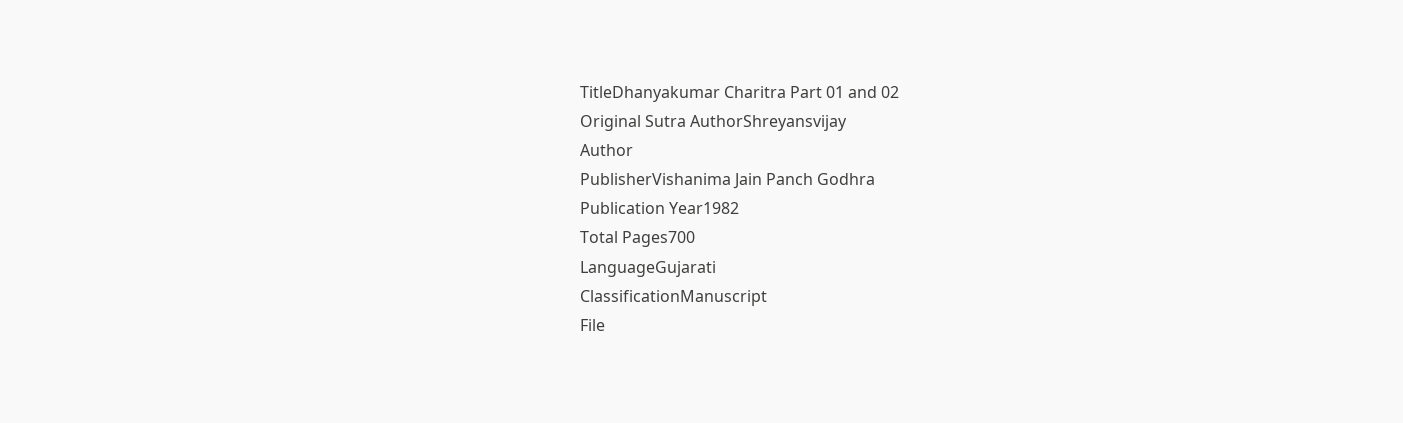TitleDhanyakumar Charitra Part 01 and 02
Original Sutra AuthorShreyansvijay
Author
PublisherVishanima Jain Panch Godhra
Publication Year1982
Total Pages700
LanguageGujarati
ClassificationManuscript
File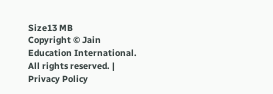Size13 MB
Copyright © Jain Education International. All rights reserved. | Privacy Policy